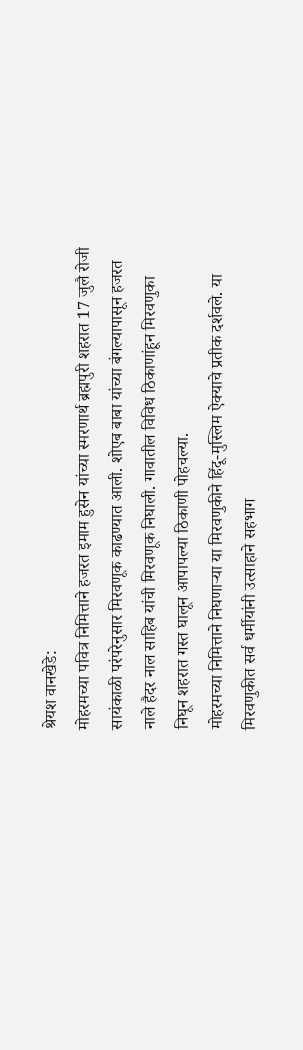श्रेयश वानखेडे:
मोहरमच्या पवित्र निमित्ताने हजरत इमाम हुसेन यांच्या स्मरणार्थ ब्रह्मपुरी शहरात 17 जुलै रोजी सायंकाळी परंपरेनुसार मिरवणूक काढण्यात आली. शोएब बाबा यांच्या बंगल्यापासून हजरत नाले हैदर नाल साहिब यांची मिरवणूक निघाली. गावातील विविध ठिकाणांहून मिरवणुका निघून शहरात गस्त घालून आपापल्या ठिकाणी पोहचल्या.
मोहरमच्या निमित्ताने निघणाऱ्या या मिरवणुकीने हिंदू-मुस्लिम ऐक्याचे प्रतीक दर्शवले. या मिरवणुकीत सर्व धर्मीयांनी उत्साहाने सहभाग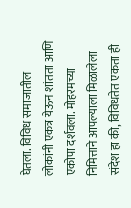घेतला. विविध समाजातील लोकांनी एकत्र येऊन शांतता आणि एकोपा दर्शवला. मोहरमच्या निमित्ताने आपल्याला मिळालेला संदेश हा की, विविधतेत एकता ही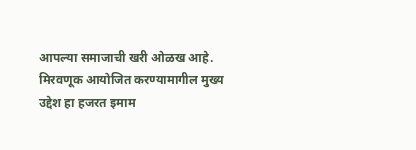आपल्या समाजाची खरी ओळख आहे.
मिरवणूक आयोजित करण्यामागील मुख्य उद्देश हा हजरत इमाम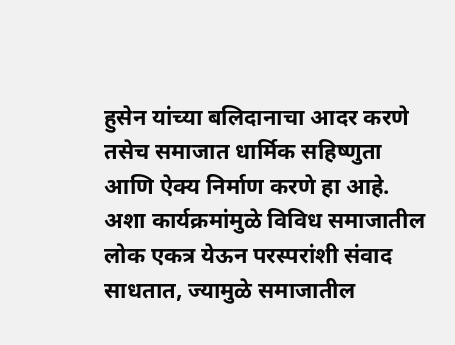हुसेन यांच्या बलिदानाचा आदर करणे तसेच समाजात धार्मिक सहिष्णुता आणि ऐक्य निर्माण करणे हा आहे. अशा कार्यक्रमांमुळे विविध समाजातील लोक एकत्र येऊन परस्परांशी संवाद साधतात, ज्यामुळे समाजातील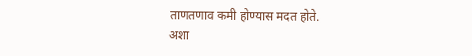ताणतणाव कमी होण्यास मदत होते.
अशा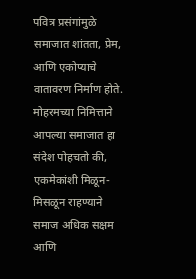पवित्र प्रसंगांमुळे समाजात शांतता, प्रेम, आणि एकोप्याचे वातावरण निर्माण होते. मोहरमच्या निमित्ताने आपल्या समाजात हा संदेश पोहचतो की, एकमेकांशी मिळून-मिसळून राहण्याने समाज अधिक सक्षम आणि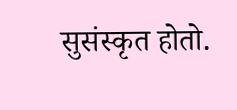सुसंस्कृत होतो.